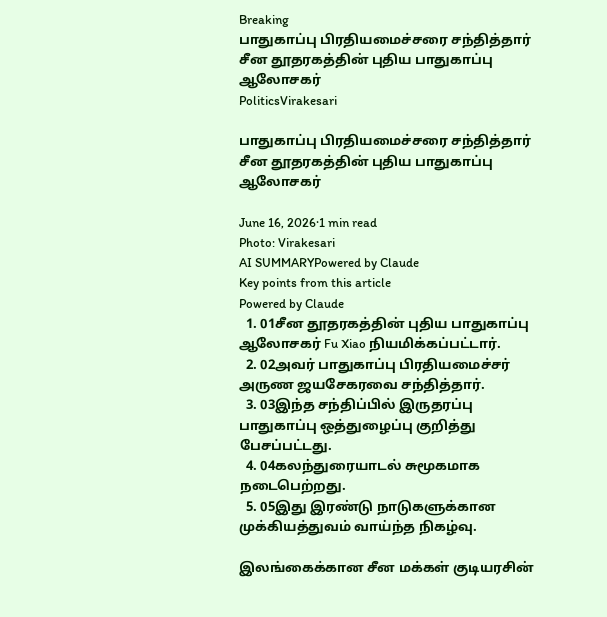Breaking
பாதுகாப்பு பிரதியமைச்சரை சந்தித்தார் சீன தூதரகத்தின் புதிய பாதுகாப்பு ஆலோசகர்
PoliticsVirakesari

பாதுகாப்பு பிரதியமைச்சரை சந்தித்தார் சீன தூதரகத்தின் புதிய பாதுகாப்பு ஆலோசகர்

June 16, 2026·1 min read
Photo: Virakesari
AI SUMMARYPowered by Claude
Key points from this article
Powered by Claude
  1. 01சீன தூதரகத்தின் புதிய பாதுகாப்பு ஆலோசகர் Fu Xiao நியமிக்கப்பட்டார்.
  2. 02அவர் பாதுகாப்பு பிரதியமைச்சர் அருண ஜயசேகரவை சந்தித்தார்.
  3. 03இந்த சந்திப்பில் இருதரப்பு பாதுகாப்பு ஒத்துழைப்பு குறித்து பேசப்பட்டது.
  4. 04கலந்துரையாடல் சுமூகமாக நடைபெற்றது.
  5. 05இது இரண்டு நாடுகளுக்கான முக்கியத்துவம் வாய்ந்த நிகழ்வு.

இலங்கைக்கான சீன மக்கள் குடியரசின்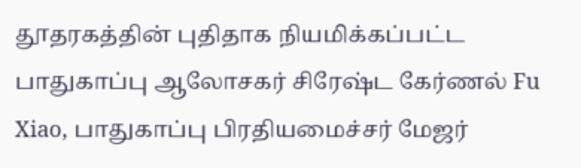தூதரகத்தின் புதிதாக நியமிக்கப்பட்ட பாதுகாப்பு ஆலோசகர் சிரேஷ்ட கேர்ணல் Fu Xiao, பாதுகாப்பு பிரதியமைச்சர் மேஜர்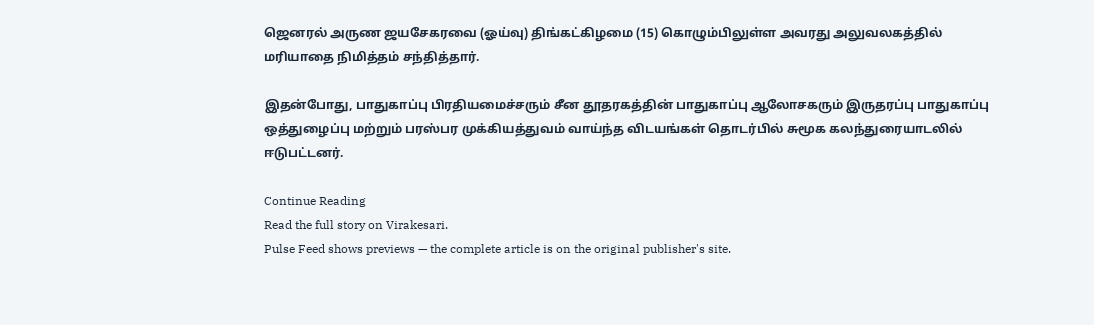ஜெனரல் அருண ஜயசேகரவை (ஓய்வு) திங்கட்கிழமை (15) கொழும்பிலுள்ள அவரது அலுவலகத்தில் மரியாதை நிமித்தம் சந்தித்தார்.

இதன்போது, பாதுகாப்பு பிரதியமைச்சரும் சீன தூதரகத்தின் பாதுகாப்பு ஆலோசகரும் இருதரப்பு பாதுகாப்பு ஒத்துழைப்பு மற்றும் பரஸ்பர முக்கியத்துவம் வாய்ந்த விடயங்கள் தொடர்பில் சுமூக கலந்துரையாடலில் ஈடுபட்டனர்.

Continue Reading
Read the full story on Virakesari.
Pulse Feed shows previews — the complete article is on the original publisher's site.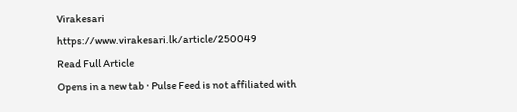Virakesari
https://www.virakesari.lk/article/250049
Read Full Article
Opens in a new tab · Pulse Feed is not affiliated with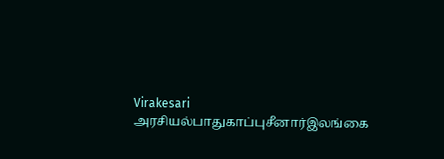Virakesari
அரசியல்பாதுகாப்புசீனார்இலங்கை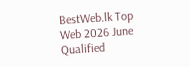BestWeb.lk Top Web 2026 June Qualified